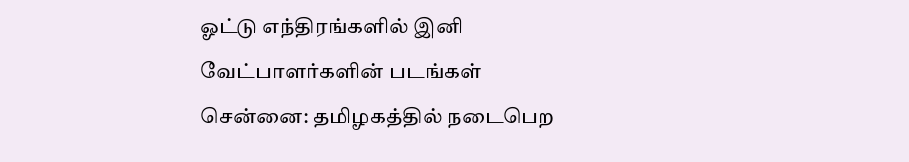ஓட்டு எந்திரங்களில் இனி வேட்பாளர்களின் படங்கள்
சென்னை: தமிழகத்தில் நடைபெற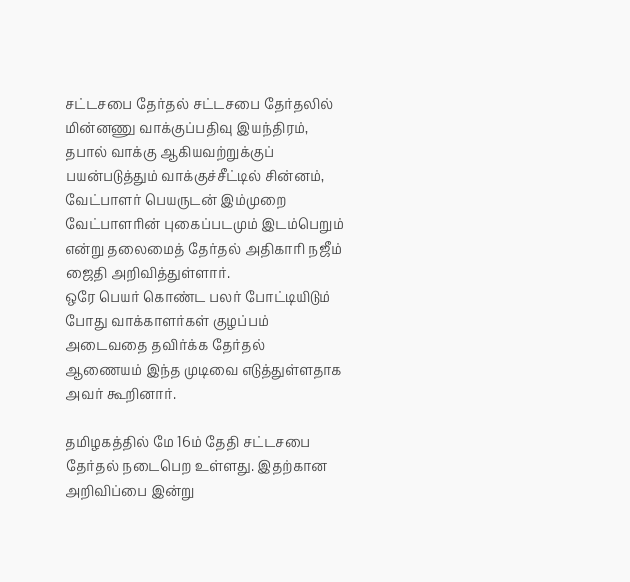சட்டசபை தேர்தல் சட்டசபை தேர்தலில் மின்னணு வாக்குப்பதிவு இயந்திரம், தபால் வாக்கு ஆகியவற்றுக்குப் பயன்படுத்தும் வாக்குச்சீட்டில் சின்னம், வேட்பாளர் பெயருடன் இம்முறை வேட்பாளரின் புகைப்படமும் இடம்பெறும் என்று தலைமைத் தேர்தல் அதிகாரி நஜீம் ஜைதி அறிவித்துள்ளார்.
ஒரே பெயர் கொண்ட பலர் போட்டியிடும் போது வாக்காளர்கள் குழப்பம் அடைவதை தவிர்க்க தேர்தல் ஆணையம் இந்த முடிவை எடுத்துள்ளதாக அவர் கூறினார்.

தமிழகத்தில் மே 16ம் தேதி சட்டசபை தேர்தல் நடைபெற உள்ளது. இதற்கான அறிவிப்பை இன்று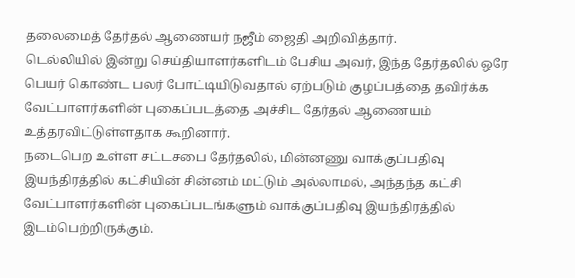தலைமைத் தேர்தல் ஆணையர் நஜீம் ஜைதி அறிவித்தார்.
டெல்லியில் இன்று செய்தியாளர்களிடம் பேசிய அவர், இந்த தேர்தலில் ஒரே பெயர் கொண்ட பலர் போட்டியிடுவதால் ஏற்படும் குழப்பத்தை தவிர்க்க வேட்பாளர்களின் புகைப்படத்தை அச்சிட தேர்தல் ஆணையம் உத்தரவிட்டுள்ளதாக கூறினார்.
நடைபெற உள்ள சட்டசபை தேர்தலில், மின்னணு வாக்குப்பதிவு இயந்திரத்தில் கட்சியின் சின்னம் மட்டும் அல்லாமல், அந்தந்த கட்சி வேட்பாளர்களின் புகைப்படங்களும் வாக்குப்பதிவு இயந்திரத்தில் இடம்பெற்றிருக்கும்.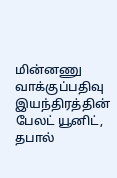மின்னணு வாக்குப்பதிவு இயந்திரத்தின் பேலட் யூனிட், தபால்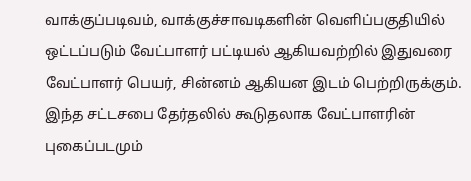வாக்குப்படிவம், வாக்குச்சாவடிகளின் வெளிப்பகுதியில் ஒட்டப்படும் வேட்பாளர் பட்டியல் ஆகியவற்றில் இதுவரை வேட்பாளர் பெயர், சின்னம் ஆகியன இடம் பெற்றிருக்கும். இந்த சட்டசபை தேர்தலில் கூடுதலாக வேட்பாளரின் புகைப்படமும்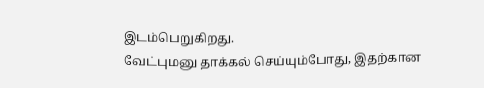இடம்பெறுகிறது.
வேட்புமனு தாக்கல் செய்யும்போது, இதற்கான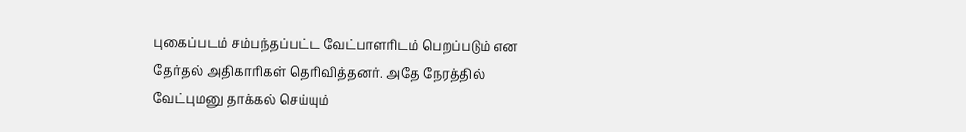புகைப்படம் சம்பந்தப்பட்ட வேட்பாளரிடம் பெறப்படும் என தேர்தல் அதிகாரிகள் தெரிவித்தனர். அதே நேரத்தில் வேட்புமனு தாக்கல் செய்யும்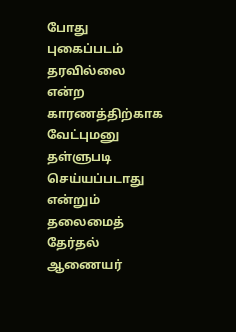போது புகைப்படம் தரவில்லை என்ற காரணத்திற்காக வேட்புமனு தள்ளுபடி செய்யப்படாது என்றும் தலைமைத் தேர்தல் ஆணையர்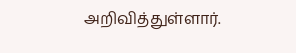அறிவித்துள்ளார்.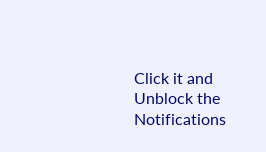Click it and Unblock the Notifications